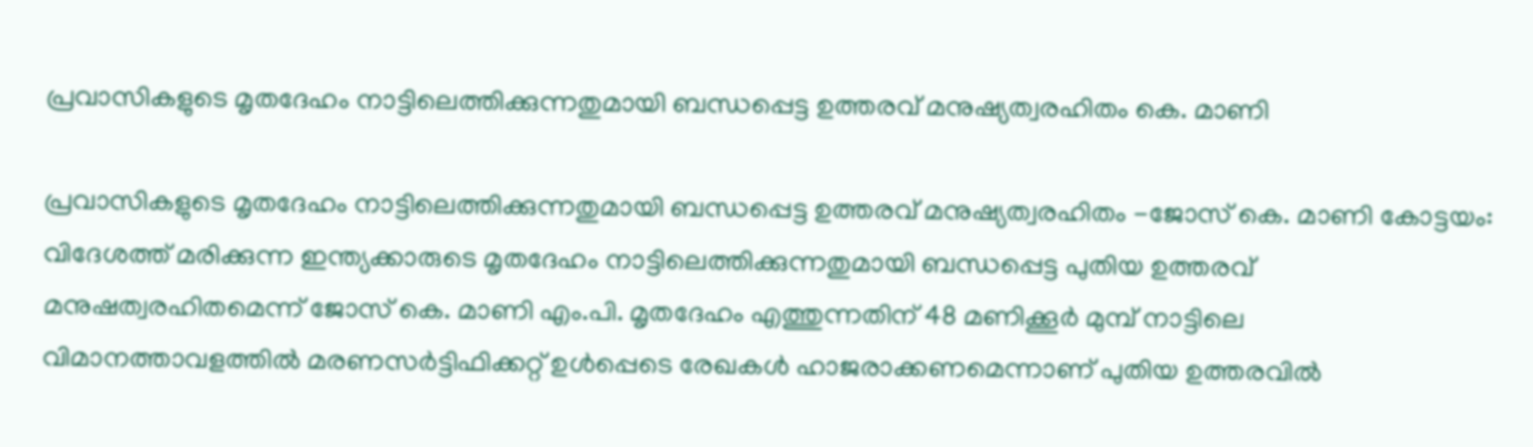പ്രവാസികളുടെ മൃതദേഹം നാട്ടിലെത്തിക്കുന്നതുമായി ബന്ധപ്പെട്ട ഉത്തരവ് മനുഷ്യത്വരഹിതം കെ. മാണി

പ്രവാസികളുടെ മൃതദേഹം നാട്ടിലെത്തിക്കുന്നതുമായി ബന്ധപ്പെട്ട ഉത്തരവ് മനുഷ്യത്വരഹിതം -ജോസ് കെ. മാണി കോട്ടയം: വിദേശത്ത്‌ മരിക്കുന്ന ഇന്ത്യക്കാരുടെ മൃതദേഹം നാട്ടിലെത്തിക്കുന്നതുമായി ബന്ധപ്പെട്ട പുതിയ ഉത്തരവ്‌ മനുഷത്വരഹിതമെന്ന്‌ ജോസ്‌ കെ. മാണി എം.പി. മൃതദേഹം എത്തുന്നതിന്‌ 48 മണിക്കൂര്‍ മുമ്പ്‌ നാട്ടിലെ വിമാനത്താവളത്തില്‍ മരണസര്‍ട്ടിഫിക്കറ്റ്‌ ഉൾപ്പെടെ രേഖകള്‍ ഹാജരാക്കണമെന്നാണ് പുതിയ ഉത്തരവിൽ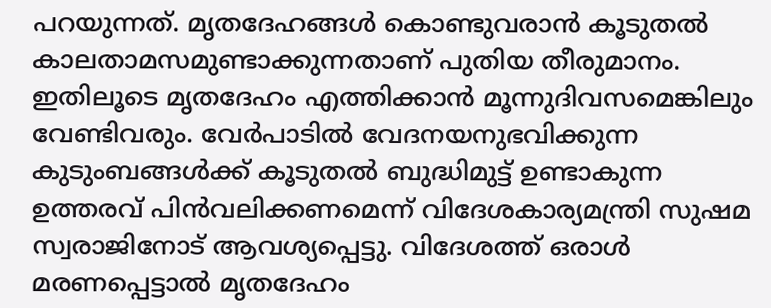പറയുന്നത്‌. മൃതദേഹങ്ങള്‍ കൊണ്ടുവരാന്‍ കൂടുതല്‍ കാലതാമസമുണ്ടാക്കുന്നതാണ്‌ പുതിയ തീരുമാനം. ഇതിലൂടെ മൃതദേഹം എത്തിക്കാന്‍ മൂന്നുദിവസമെങ്കിലും വേണ്ടിവരും. വേര്‍പാടില്‍ വേദനയനുഭവിക്കുന്ന കുടുംബങ്ങള്‍ക്ക്‌ കൂടുതല്‍ ബുദ്ധിമുട്ട്‌ ഉണ്ടാകുന്ന ഉത്തരവ് പിൻവലിക്കണമെന്ന് വിദേശകാര്യമന്ത്രി സുഷമ സ്വരാജിനോട് ആവശ്യപ്പെട്ടു. വിദേശത്ത്‌ ഒരാള്‍ മരണപ്പെട്ടാല്‍ മൃതദേഹം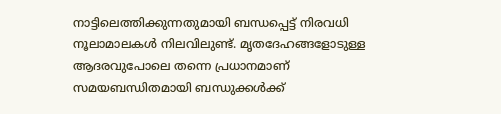നാട്ടിലെത്തിക്കുന്നതുമായി ബന്ധപ്പെട്ട് നിരവധി നൂലാമാലകള്‍ നിലവിലുണ്ട്. മൃതദേഹങ്ങളോടുള്ള ആദരവുപോലെ തന്നെ പ്രധാനമാണ്‌ സമയബന്ധിതമായി ബന്ധുക്കള്‍ക്ക്‌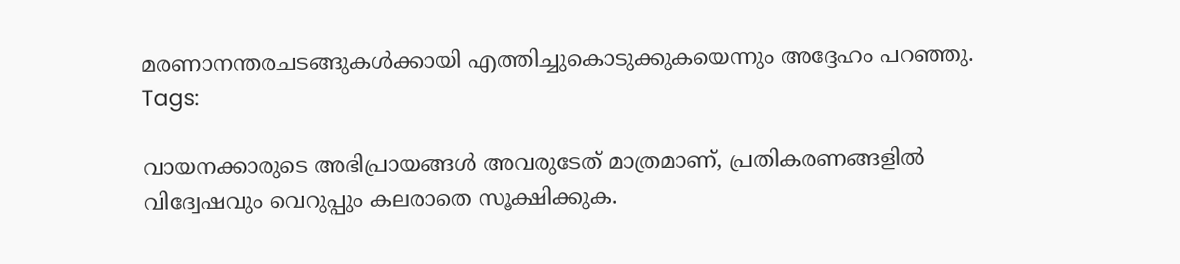മരണാനന്തരചടങ്ങുകള്‍ക്കായി എത്തിച്ചുകൊടുക്കുകയെന്നും അദ്ദേഹം പറഞ്ഞു.
Tags:

വായനക്കാരുടെ അഭിപ്രായങ്ങള്‍ അവരുടേത് മാത്രമാണ്, പ്രതികരണങ്ങളിൽ വിദ്വേഷവും വെറുപ്പും കലരാതെ സൂക്ഷിക്കുക.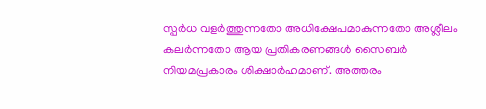സ്പർധ വളർത്തുന്നതോ അധിക്ഷേപമാകുന്നതോ അശ്ലീലം കലർന്നതോ ആയ പ്രതികരണങ്ങൾ സൈബർ നിയമപ്രകാരം ശിക്ഷാർഹമാണ്. അത്തരം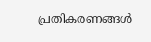പ്രതികരണങ്ങൾ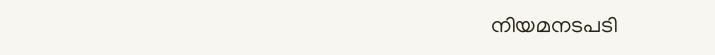നിയമനടപടി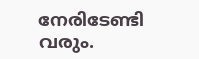നേരിടേണ്ടി വരും.